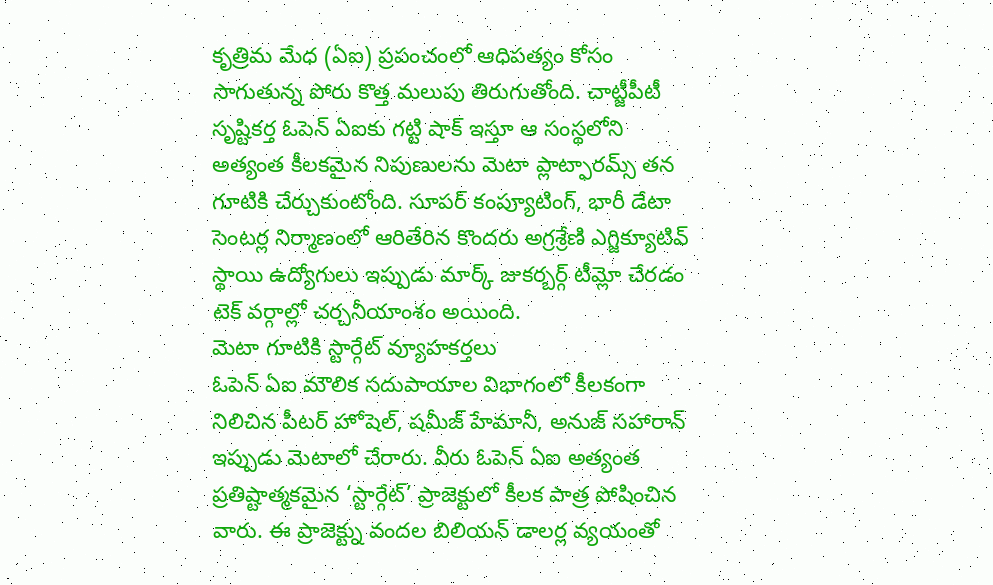కృత్రిమ మేధ (ఏఐ) ప్రపంచంలో ఆధిపత్యం కోసం సాగుతున్న పోరు కొత్త మలుపు తిరుగుతోంది. చాట్జీపీటీ సృష్టికర్త ఓపెన్ ఏఐకు గట్టి షాక్ ఇస్తూ ఆ సంస్థలోని అత్యంత కీలకమైన నిపుణులను మెటా ప్లాట్ఫారమ్స్ తన గూటికి చేర్చుకుంటోంది. సూపర్ కంప్యూటింగ్, భారీ డేటా సెంటర్ల నిర్మాణంలో ఆరితేరిన కొందరు అగ్రశ్రేణి ఎగ్జిక్యూటివ్ స్థాయి ఉద్యోగులు ఇప్పుడు మార్క్ జుకర్బర్గ్ టీమ్లో చేరడం టెక్ వర్గాల్లో చర్చనీయాంశం అయింది.
మెటా గూటికి స్టార్గేట్ వ్యూహకర్తలు
ఓపెన్ ఏఐ మౌలిక సదుపాయాల విభాగంలో కీలకంగా నిలిచిన పీటర్ హోషెల్, షమీజ్ హేమానీ, అనుజ్ సహారాన్ ఇప్పుడు మెటాలో చేరారు. వీరు ఓపెన్ ఏఐ అత్యంత ప్రతిష్టాత్మకమైన ‘స్టార్గేట్’ ప్రాజెక్టులో కీలక పాత్ర పోషించిన వారు. ఈ ప్రాజెక్ట్ను వందల బిలియన్ డాలర్ల వ్యయంతో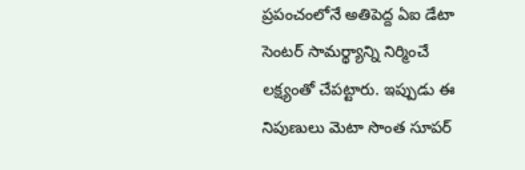ప్రపంచంలోనే అతిపెద్ద ఏఐ డేటా సెంటర్ సామర్థ్యాన్ని నిర్మించే లక్ష్యంతో చేపట్టారు. ఇప్పుడు ఈ నిపుణులు మెటా సొంత సూపర్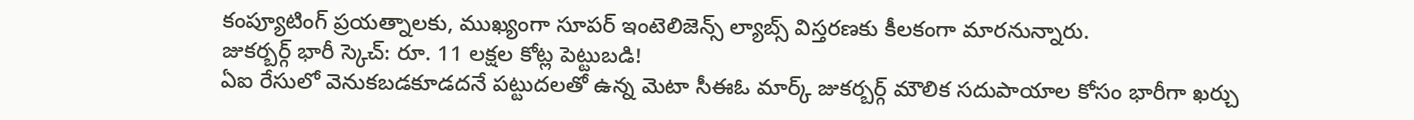కంప్యూటింగ్ ప్రయత్నాలకు, ముఖ్యంగా సూపర్ ఇంటెలిజెన్స్ ల్యాబ్స్ విస్తరణకు కీలకంగా మారనున్నారు.
జుకర్బర్గ్ భారీ స్కెచ్: రూ. 11 లక్షల కోట్ల పెట్టుబడి!
ఏఐ రేసులో వెనుకబడకూడదనే పట్టుదలతో ఉన్న మెటా సీఈఓ మార్క్ జుకర్బర్గ్ మౌలిక సదుపాయాల కోసం భారీగా ఖర్చు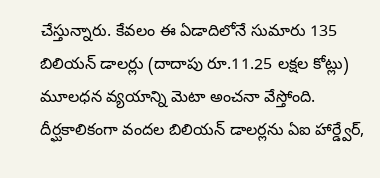చేస్తున్నారు. కేవలం ఈ ఏడాదిలోనే సుమారు 135 బిలియన్ డాలర్లు (దాదాపు రూ.11.25 లక్షల కోట్లు) మూలధన వ్యయాన్ని మెటా అంచనా వేస్తోంది. దీర్ఘకాలికంగా వందల బిలియన్ డాలర్లను ఏఐ హార్డ్వేర్,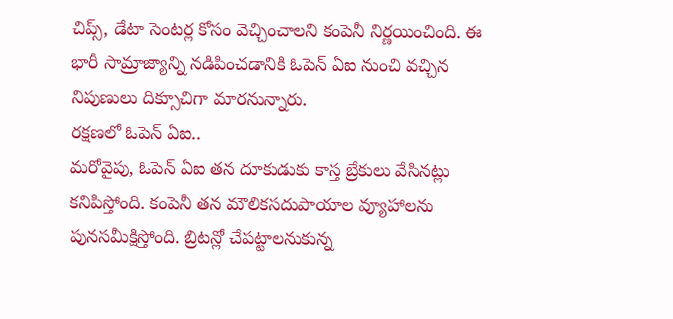చిప్స్, డేటా సెంటర్ల కోసం వెచ్చించాలని కంపెనీ నిర్ణయించింది. ఈ భారీ సామ్రాజ్యాన్ని నడిపించడానికి ఓపెన్ ఏఐ నుంచి వచ్చిన నిపుణులు దిక్సూచిగా మారనున్నారు.
రక్షణలో ఓపెన్ ఏఐ..
మరోవైపు, ఓపెన్ ఏఐ తన దూకుడుకు కాస్త బ్రేకులు వేసినట్లు కనిపిస్తోంది. కంపెనీ తన మౌలికసదుపాయాల వ్యూహాలను పునసమీక్షిస్తోంది. బ్రిటన్లో చేపట్టాలనుకున్న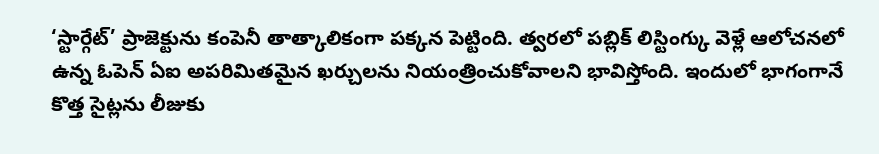‘స్టార్గేట్’ ప్రాజెక్టును కంపెనీ తాత్కాలికంగా పక్కన పెట్టింది. త్వరలో పబ్లిక్ లిస్టింగ్కు వెళ్లే ఆలోచనలో ఉన్న ఓపెన్ ఏఐ అపరిమితమైన ఖర్చులను నియంత్రించుకోవాలని భావిస్తోంది. ఇందులో భాగంగానే కొత్త సైట్లను లీజుకు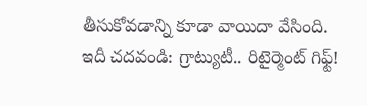తీసుకోవడాన్ని కూడా వాయిదా వేసింది.
ఇదీ చదవండి: గ్రాట్యుటీ.. రిటైర్మెంట్ గిఫ్ట్!